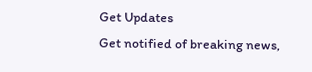Get Updates
Get notified of breaking news,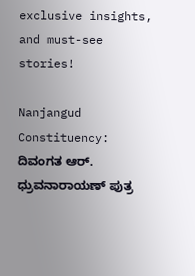exclusive insights, and must-see stories!

Nanjangud Constituency: ದಿವಂಗತ ಆರ್‌. ಧ್ರುವನಾರಾಯಣ್‌ ಪುತ್ರ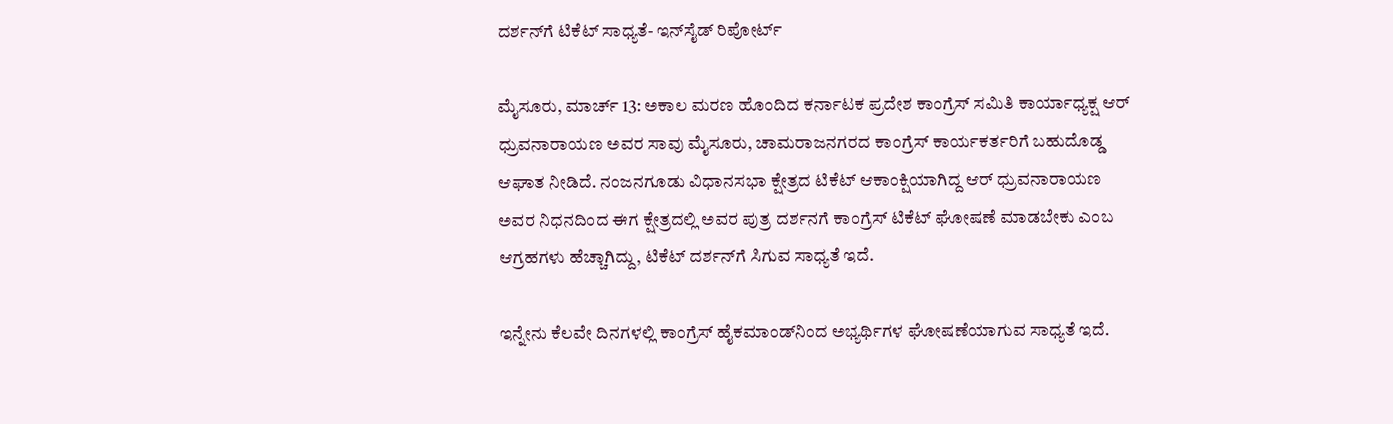ದರ್ಶನ್‌ಗೆ ಟಿಕೆಟ್ ಸಾಧ್ಯತೆ- ಇನ್‌ಸೈಡ್‌ ರಿಪೋರ್ಟ್

ಮೈಸೂರು, ಮಾರ್ಚ್‌ 13: ಅಕಾಲ ಮರಣ ಹೊಂದಿದ ಕರ್ನಾಟಕ ಪ್ರದೇಶ ಕಾಂಗ್ರೆಸ್‌ ಸಮಿತಿ ಕಾರ್ಯಾಧ್ಯಕ್ಷ ಆರ್‌ ಧ್ರುವನಾರಾಯಣ ಅವರ ಸಾವು ಮೈಸೂರು, ಚಾಮರಾಜನಗರದ ಕಾಂಗ್ರೆಸ್‌ ಕಾರ್ಯಕರ್ತರಿಗೆ ಬಹುದೊಡ್ಡ ಆಘಾತ ನೀಡಿದೆ. ನಂಜನಗೂಡು ವಿಧಾನಸಭಾ ಕ್ಷೇತ್ರದ ಟಿಕೆಟ್‌ ಆಕಾಂಕ್ಷಿಯಾಗಿದ್ದ ಆರ್ ಧ್ರುವನಾರಾಯಣ ಅವರ ನಿಧನದಿಂದ ಈಗ ಕ್ಷೇತ್ರದಲ್ಲಿ ಅವರ ಪುತ್ರ ದರ್ಶನಗೆ ಕಾಂಗ್ರೆಸ್‌ ಟಿಕೆಟ್‌ ಘೋಷಣೆ ಮಾಡಬೇಕು ಎಂಬ ಆಗ್ರಹಗಳು ಹೆಚ್ಚಾಗಿದ್ದು, ಟಿಕೆಟ್‌ ದರ್ಶನ್‌ಗೆ ಸಿಗುವ ಸಾಧ್ಯತೆ ಇದೆ.

ಇನ್ನೇನು ಕೆಲವೇ ದಿನಗಳಲ್ಲಿ ಕಾಂಗ್ರೆಸ್‌ ಹೈಕಮಾಂಡ್‌ನಿಂದ ಅಭ್ಯರ್ಥಿಗಳ ಘೋಷಣೆಯಾಗುವ ಸಾಧ್ಯತೆ ಇದೆ.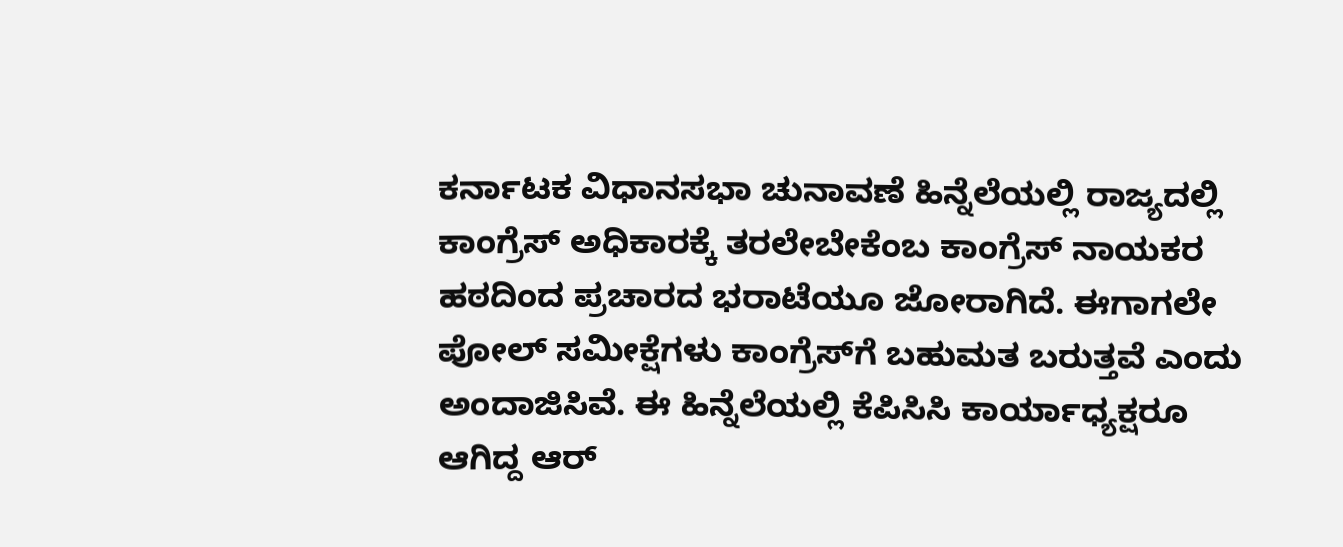ಕರ್ನಾಟಕ ವಿಧಾನಸಭಾ ಚುನಾವಣೆ ಹಿನ್ನೆಲೆಯಲ್ಲಿ ರಾಜ್ಯದಲ್ಲಿ ಕಾಂಗ್ರೆಸ್‌ ಅಧಿಕಾರಕ್ಕೆ ತರಲೇಬೇಕೆಂಬ ಕಾಂಗ್ರೆಸ್‌ ನಾಯಕರ ಹಠದಿಂದ ಪ್ರಚಾರದ ಭರಾಟೆಯೂ ಜೋರಾಗಿದೆ. ಈಗಾಗಲೇ ಪೋಲ್‌ ಸಮೀಕ್ಷೆಗಳು ಕಾಂಗ್ರೆಸ್‌ಗೆ ಬಹುಮತ ಬರುತ್ತವೆ ಎಂದು ಅಂದಾಜಿಸಿವೆ. ಈ ಹಿನ್ನೆಲೆಯಲ್ಲಿ ಕೆಪಿಸಿಸಿ ಕಾರ್ಯಾಧ್ಯಕ್ಷರೂ ಆಗಿದ್ದ ಆರ್‌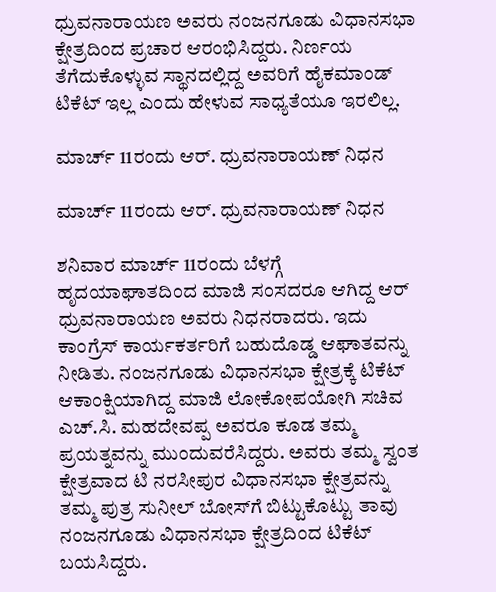ಧ್ರುವನಾರಾಯಣ ಅವರು ನಂಜನಗೂಡು ವಿಧಾನಸಭಾ ಕ್ಷೇತ್ರದಿಂದ ಪ್ರಚಾರ ಆರಂಭಿಸಿದ್ದರು. ನಿರ್ಣಯ ತೆಗೆದುಕೊಳ್ಳುವ ಸ್ಥಾನದಲ್ಲಿದ್ದ ಅವರಿಗೆ ಹೈಕಮಾಂಡ್‌ ಟಿಕೆಟ್‌ ಇಲ್ಲ ಎಂದು ಹೇಳುವ ಸಾಧ್ಯತೆಯೂ ಇರಲಿಲ್ಲ.

ಮಾರ್ಚ್‌ 11ರಂದು ಆರ್‌. ಧ್ರುವನಾರಾಯಣ್‌ ನಿಧನ

ಮಾರ್ಚ್‌ 11ರಂದು ಆರ್‌. ಧ್ರುವನಾರಾಯಣ್‌ ನಿಧನ

ಶನಿವಾರ ಮಾರ್ಚ್‌ 11ರಂದು ಬೆಳಗ್ಗೆ ಹೃದಯಾಘಾತದಿಂದ ಮಾಜಿ ಸಂಸದರೂ ಆಗಿದ್ದ ಆರ್‌ ಧ್ರುವನಾರಾಯಣ ಅವರು ನಿಧನರಾದರು. ಇದು ಕಾಂಗ್ರೆಸ್‌ ಕಾರ್ಯಕರ್ತರಿಗೆ ಬಹುದೊಡ್ಡ ಆಘಾತವನ್ನು ನೀಡಿತು. ನಂಜನಗೂಡು ವಿಧಾನಸಭಾ ಕ್ಷೇತ್ರಕ್ಕೆ ಟಿಕೆಟ್‌ ಆಕಾಂಕ್ಷಿಯಾಗಿದ್ದ ಮಾಜಿ ಲೋಕೋಪಯೋಗಿ ಸಚಿವ ಎಚ್‌.ಸಿ. ಮಹದೇವಪ್ಪ ಅವರೂ ಕೂಡ ತಮ್ಮ ಪ್ರಯತ್ನವನ್ನು ಮುಂದುವರೆಸಿದ್ದರು. ಅವರು ತಮ್ಮ ಸ್ವಂತ ಕ್ಷೇತ್ರವಾದ ಟಿ ನರಸೀಪುರ ವಿಧಾನಸಭಾ ಕ್ಷೇತ್ರವನ್ನು ತಮ್ಮ ಪುತ್ರ ಸುನೀಲ್‌ ಬೋಸ್‌ಗೆ ಬಿಟ್ಟುಕೊಟ್ಟು ತಾವು ನಂಜನಗೂಡು ವಿಧಾನಸಭಾ ಕ್ಷೇತ್ರದಿಂದ ಟಿಕೆಟ್‌ ಬಯಸಿದ್ದರು.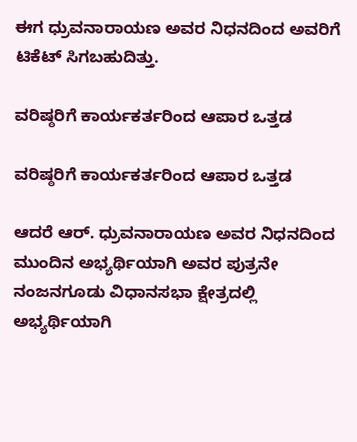ಈಗ ಧ್ರುವನಾರಾಯಣ ಅವರ ನಿಧನದಿಂದ ಅವರಿಗೆ ಟಿಕೆಟ್‌ ಸಿಗಬಹುದಿತ್ತು.

ವರಿಷ್ಠರಿಗೆ ಕಾರ್ಯಕರ್ತರಿಂದ ಆಪಾರ ಒತ್ತಡ

ವರಿಷ್ಠರಿಗೆ ಕಾರ್ಯಕರ್ತರಿಂದ ಆಪಾರ ಒತ್ತಡ

ಆದರೆ ಆರ್‌. ಧ್ರುವನಾರಾಯಣ ಅವರ ನಿಧನದಿಂದ ಮುಂದಿನ ಅಭ್ಯರ್ಥಿಯಾಗಿ ಅವರ ಪುತ್ರನೇ ನಂಜನಗೂಡು ವಿಧಾನಸಭಾ ಕ್ಷೇತ್ರದಲ್ಲಿ ಅಭ್ಯರ್ಥಿಯಾಗಿ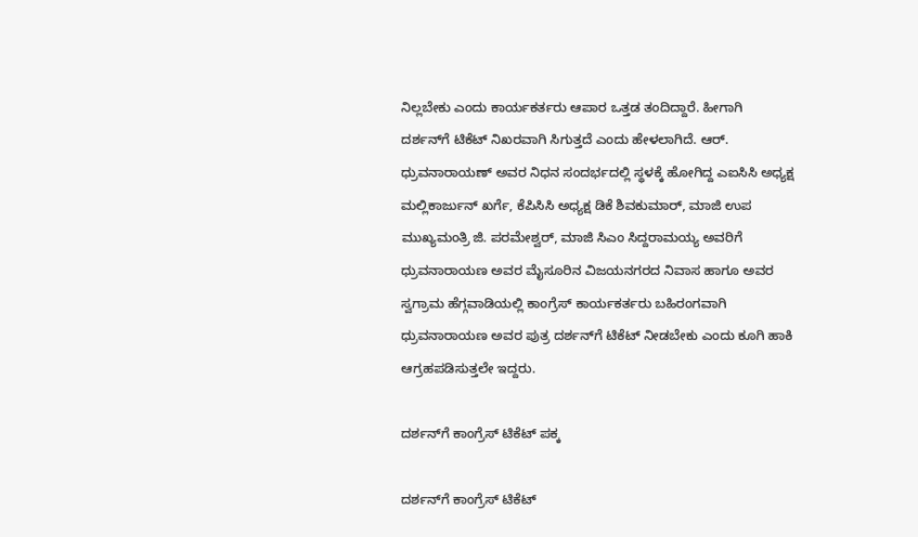ನಿಲ್ಲಬೇಕು ಎಂದು ಕಾರ್ಯಕರ್ತರು ಆಪಾರ ಒತ್ತಡ ತಂದಿದ್ದಾರೆ. ಹೀಗಾಗಿ ದರ್ಶನ್‌ಗೆ ಟಿಕೆಟ್ ನಿಖರವಾಗಿ ಸಿಗುತ್ತದೆ ಎಂದು ಹೇಳಲಾಗಿದೆ. ಆರ್‌. ಧ್ರುವನಾರಾಯಣ್ ಅವರ ನಿಧನ ಸಂದರ್ಭದಲ್ಲಿ ಸ್ಥಳಕ್ಕೆ ಹೋಗಿದ್ದ ಎಐಸಿಸಿ ಅಧ್ಯಕ್ಷ ಮಲ್ಲಿಕಾರ್ಜುನ್ ಖರ್ಗೆ, ಕೆಪಿಸಿಸಿ ಅಧ್ಯಕ್ಷ ಡಿಕೆ ಶಿವಕುಮಾರ್, ಮಾಜಿ ಉಪ ಮುಖ್ಯಮಂತ್ರಿ ಜಿ. ಪರಮೇಶ್ವರ್‌, ಮಾಜಿ ಸಿಎಂ ಸಿದ್ದರಾಮಯ್ಯ ಅವರಿಗೆ ಧ್ರುವನಾರಾಯಣ ಅವರ ಮೈಸೂರಿನ ವಿಜಯನಗರದ ನಿವಾಸ ಹಾಗೂ ಅವರ ಸ್ವಗ್ರಾಮ ಹೆಗ್ಗವಾಡಿಯಲ್ಲಿ ಕಾಂಗ್ರೆಸ್‌ ಕಾರ್ಯಕರ್ತರು ಬಹಿರಂಗವಾಗಿ ಧ್ರುವನಾರಾಯಣ ಅವರ ಪುತ್ರ ದರ್ಶನ್‌ಗೆ ಟಿಕೆಟ್‌ ನೀಡಬೇಕು ಎಂದು ಕೂಗಿ ಹಾಕಿ ಆಗ್ರಹಪಡಿಸುತ್ತಲೇ ಇದ್ದರು.

ದರ್ಶನ್‌ಗೆ ಕಾಂಗ್ರೆಸ್‌ ಟಿಕೆಟ್‌ ಪಕ್ಕ

ದರ್ಶನ್‌ಗೆ ಕಾಂಗ್ರೆಸ್‌ ಟಿಕೆಟ್‌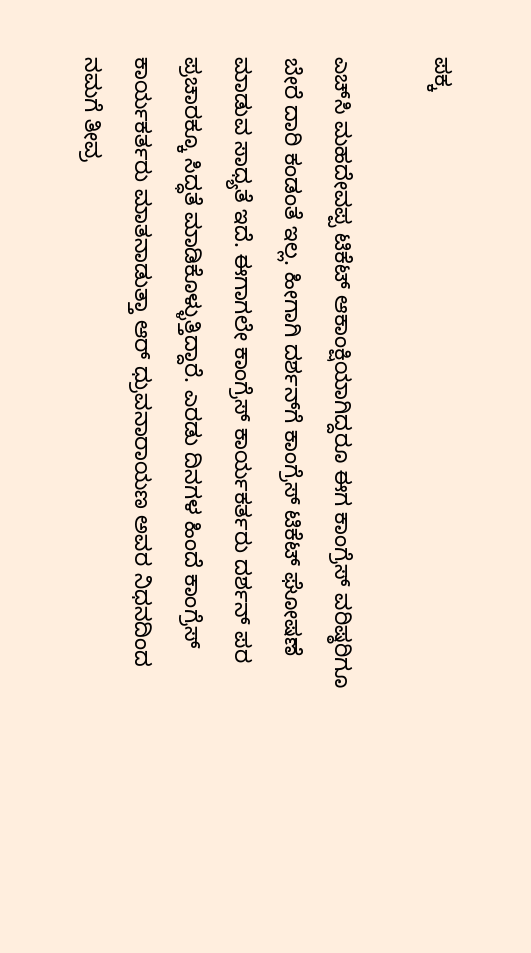ಪಕ್ಕ

ಎಚ್‌ಸಿ ಮಹದೇವಪ್ಪ ಟಿಕೆಟ್‌ ಆಕಾಂಕ್ಷಿಯಾಗಿದ್ದರೂ ಈಗ ಕಾಂಗ್ರೆಸ್‌ ವರಿಷ್ಠರಿಗೂ ಬೇರೆ ದಾರಿ ಕಂಡಂತೆ ಇಲ್ಲ. ಹೀಗಾಗಿ ದರ್ಶನ್‌ಗೆ ಕಾಂಗ್ರೆಸ್‌ ಟಿಕೆಟ್‌ ಘೋಷಣೆ ಮಾಡುವ ಸಾಧ್ಯತೆ ಇದೆ. ಈಗಾಗಲೇ ಕಾಂಗ್ರೆಸ್‌ ಕಾರ್ಯಕರ್ತರು ದರ್ಶನ್‌ ಪರ ಪ್ರಚಾರಕ್ಕೂ ಸಿದ್ಧತೆ ಮಾಡಿಕೊಳ್ಳುತ್ತಿದ್ದಾರೆ. ಎರಡು ದಿನಗಳ ಹಿಂದೆ ಕಾಂಗ್ರೆಸ್‌ ಕಾರ್ಯಕರ್ತರು ಮಾತನಾಡುತ್ತಾ ಆರ್ ಧ್ರುವನಾರಾಯಣ ಅವರ ನಿಧನದಿಂದ ನಮಗೆ ತೀವ್ರ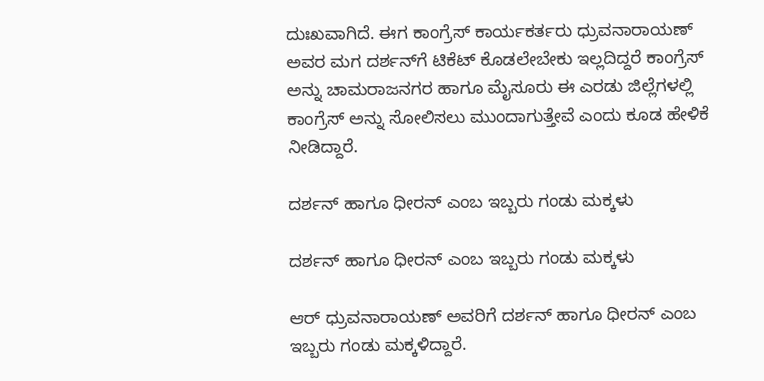ದುಃಖವಾಗಿದೆ. ಈಗ ಕಾಂಗ್ರೆಸ್‌ ಕಾರ್ಯಕರ್ತರು ಧ್ರುವನಾರಾಯಣ್‌ ಅವರ ಮಗ ದರ್ಶನ್‌ಗೆ ಟಿಕೆಟ್‌ ಕೊಡಲೇಬೇಕು ಇಲ್ಲದಿದ್ದರೆ ಕಾಂಗ್ರೆಸ್‌ ಅನ್ನು ಚಾಮರಾಜನಗರ ಹಾಗೂ ಮೈಸೂರು ಈ ಎರಡು ಜಿಲ್ಲೆಗಳಲ್ಲಿ ಕಾಂಗ್ರೆಸ್‌ ಅನ್ನು ಸೋಲಿಸಲು ಮುಂದಾಗುತ್ತೇವೆ ಎಂದು ಕೂಡ ಹೇಳಿಕೆ ನೀಡಿದ್ದಾರೆ.

ದರ್ಶನ್‌ ಹಾಗೂ ಧೀರನ್‌ ಎಂಬ ಇಬ್ಬರು ಗಂಡು ಮಕ್ಕಳು

ದರ್ಶನ್‌ ಹಾಗೂ ಧೀರನ್‌ ಎಂಬ ಇಬ್ಬರು ಗಂಡು ಮಕ್ಕಳು

ಆರ್‌ ಧ್ರುವನಾರಾಯಣ್‌ ಅವರಿಗೆ ದರ್ಶನ್‌ ಹಾಗೂ ಧೀರನ್‌ ಎಂಬ ಇಬ್ಬರು ಗಂಡು ಮಕ್ಕಳಿದ್ದಾರೆ.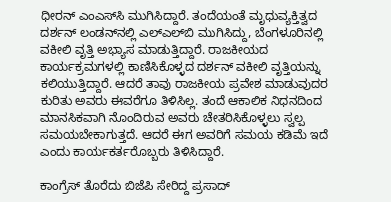ಧೀರನ್‌ ಎಂಎಸ್‌ಸಿ ಮುಗಿಸಿದ್ದಾರೆ. ತಂದೆಯಂತೆ ಮೃಧುವ್ಯಕ್ತಿತ್ವದ ದರ್ಶನ್ ಲಂಡನ್‌ನಲ್ಲಿ ಎಲ್‌ಎಲ್‌ಬಿ ಮುಗಿಸಿದ್ದು, ಬೆಂಗಳೂರಿನಲ್ಲಿ ವಕೀಲಿ ವೃತ್ತಿ ಅಭ್ಯಾಸ ಮಾಡುತ್ತಿದ್ದಾರೆ. ರಾಜಕೀಯದ ಕಾರ್ಯಕ್ರಮಗಳಲ್ಲಿ ಕಾಣಿಸಿಕೊಳ್ಳದ ದರ್ಶನ್‌ ವಕೀಲಿ ವೃತ್ತಿಯನ್ನು ಕಲಿಯುತ್ತಿದ್ದಾರೆ. ಆದರೆ ತಾವು ರಾಜಕೀಯ ಪ್ರವೇಶ ಮಾಡುವುದರ ಕುರಿತು ಅವರು ಈವರೆಗೂ ತಿಳಿಸಿಲ್ಲ. ತಂದೆ ಆಕಾಲಿಕ ನಿಧನದಿಂದ ಮಾನಸಿಕವಾಗಿ ನೊಂದಿರುವ ಅವರು ಚೇತರಿಸಿಕೊಳ್ಳಲು ಸ್ವಲ್ಪ ಸಮಯಬೇಕಾಗುತ್ತದೆ. ಆದರೆ ಈಗ ಅವರಿಗೆ ಸಮಯ ಕಡಿಮೆ ಇದೆ ಎಂದು ಕಾರ್ಯಕರ್ತರೊಬ್ಬರು ತಿಳಿಸಿದ್ದಾರೆ.

ಕಾಂಗ್ರೆಸ್‌ ತೊರೆದು ಬಿಜೆಪಿ ಸೇರಿದ್ದ ಪ್ರಸಾದ್‌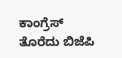ಕಾಂಗ್ರೆಸ್‌ ತೊರೆದು ಬಿಜೆಪಿ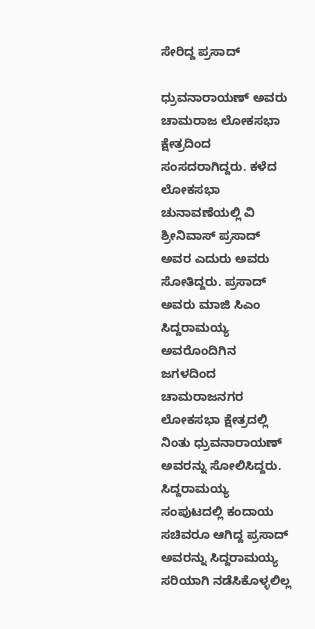ಸೇರಿದ್ದ ಪ್ರಸಾದ್‌

ಧ್ರುವನಾರಾಯಣ್ ಅವರು ಚಾಮರಾಜ ಲೋಕಸಭಾ ಕ್ಷೇತ್ರದಿಂದ ಸಂಸದರಾಗಿದ್ದರು. ಕಳೆದ ಲೋಕಸಭಾ ಚುನಾವಣೆಯಲ್ಲಿ ವಿ ಶ್ರೀನಿವಾಸ್‌ ಪ್ರಸಾದ್‌ ಅವರ ಎದುರು ಅವರು ಸೋತಿದ್ದರು. ಪ್ರಸಾದ್ ಅವರು ಮಾಜಿ ಸಿಎಂ ಸಿದ್ದರಾಮಯ್ಯ ಅವರೊಂದಿಗಿನ ಜಗಳದಿಂದ ಚಾಮರಾಜನಗರ ಲೋಕಸಭಾ ಕ್ಷೇತ್ರದಲ್ಲಿ ನಿಂತು ಧ್ರುವನಾರಾಯಣ್‌ ಅವರನ್ನು ಸೋಲಿಸಿದ್ದರು. ಸಿದ್ದರಾಮಯ್ಯ ಸಂಪುಟದಲ್ಲಿ ಕಂದಾಯ ಸಚಿವರೂ ಆಗಿದ್ದ ಪ್ರಸಾದ್‌ ಅವರನ್ನು ಸಿದ್ದರಾಮಯ್ಯ ಸರಿಯಾಗಿ ನಡೆಸಿಕೊಳ್ಳಲಿಲ್ಲ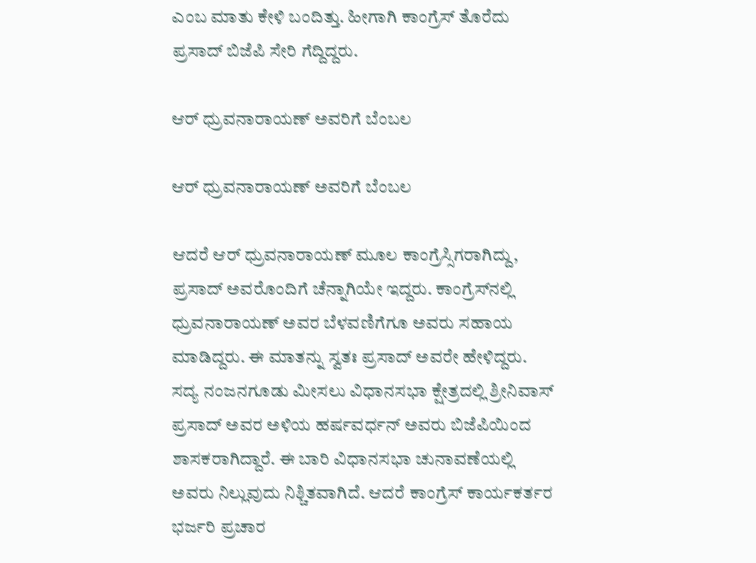ಎಂಬ ಮಾತು ಕೇಳಿ ಬಂದಿತ್ತು. ಹೀಗಾಗಿ ಕಾಂಗ್ರೆಸ್‌ ತೊರೆದು ಪ್ರಸಾದ್‌ ಬಿಜೆಪಿ ಸೇರಿ ಗೆದ್ದಿದ್ದರು.

ಆರ್‌ ಧ್ರುವನಾರಾಯಣ್ ಅವರಿಗೆ ಬೆಂಬಲ

ಆರ್‌ ಧ್ರುವನಾರಾಯಣ್ ಅವರಿಗೆ ಬೆಂಬಲ

ಆದರೆ ಆರ್‌ ಧ್ರುವನಾರಾಯಣ್‌ ಮೂಲ ಕಾಂಗ್ರೆಸ್ಸಿಗರಾಗಿದ್ದು, ಪ್ರಸಾದ್‌ ಅವರೊಂದಿಗೆ ಚೆನ್ನಾಗಿಯೇ ಇದ್ದರು. ಕಾಂಗ್ರೆಸ್‌ನಲ್ಲಿ ಧ್ರುವನಾರಾಯಣ್‌ ಅವರ ಬೆಳವಣಿಗೆಗೂ ಅವರು ಸಹಾಯ ಮಾಡಿದ್ದರು. ಈ ಮಾತನ್ನು ಸ್ವತಃ ಪ್ರಸಾದ್‌ ಅವರೇ ಹೇಳಿದ್ದರು. ಸದ್ಯ ನಂಜನಗೂಡು ಮೀಸಲು ವಿಧಾನಸಭಾ ಕ್ಷೇತ್ರದಲ್ಲಿ ಶ್ರೀನಿವಾಸ್‌ ಪ್ರಸಾದ್‌ ಅವರ ಅಳಿಯ ಹರ್ಷವರ್ಧನ್‌ ಅವರು ಬಿಜೆಪಿಯಿಂದ ಶಾಸಕರಾಗಿದ್ದಾರೆ. ಈ ಬಾರಿ ವಿಧಾನಸಭಾ ಚುನಾವಣೆಯಲ್ಲಿ ಅವರು ನಿಲ್ಲುವುದು ನಿಶ್ಚಿತವಾಗಿದೆ. ಆದರೆ ಕಾಂಗ್ರೆಸ್‌ ಕಾರ್ಯಕರ್ತರ ಭರ್ಜರಿ ಪ್ರಚಾರ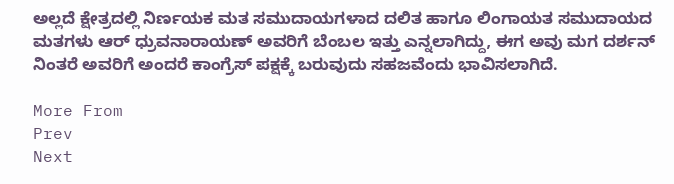ಅಲ್ಲದೆ ಕ್ಷೇತ್ರದಲ್ಲಿ ನಿರ್ಣಯಕ ಮತ ಸಮುದಾಯಗಳಾದ ದಲಿತ ಹಾಗೂ ಲಿಂಗಾಯತ ಸಮುದಾಯದ ಮತಗಳು ಆರ್‌ ಧ್ರುವನಾರಾಯಣ್ ಅವರಿಗೆ ಬೆಂಬಲ ಇತ್ತು ಎನ್ನಲಾಗಿದ್ದು, ಈಗ ಅವು ಮಗ ದರ್ಶನ್‌ ನಿಂತರೆ ಅವರಿಗೆ ಅಂದರೆ ಕಾಂಗ್ರೆಸ್‌ ಪಕ್ಷಕ್ಕೆ ಬರುವುದು ಸಹಜವೆಂದು ಭಾವಿಸಲಾಗಿದೆ.

More From
Prev
Next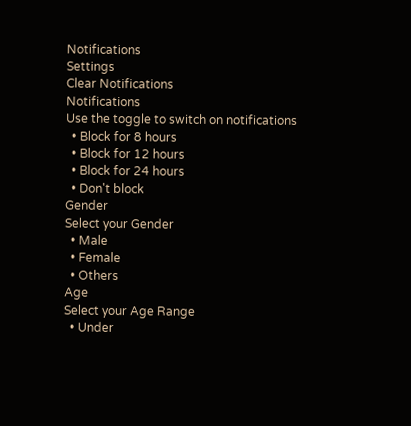Notifications
Settings
Clear Notifications
Notifications
Use the toggle to switch on notifications
  • Block for 8 hours
  • Block for 12 hours
  • Block for 24 hours
  • Don't block
Gender
Select your Gender
  • Male
  • Female
  • Others
Age
Select your Age Range
  • Under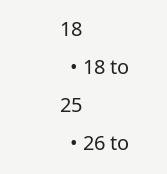18
  • 18 to 25
  • 26 to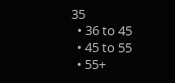35
  • 36 to 45
  • 45 to 55
  • 55+